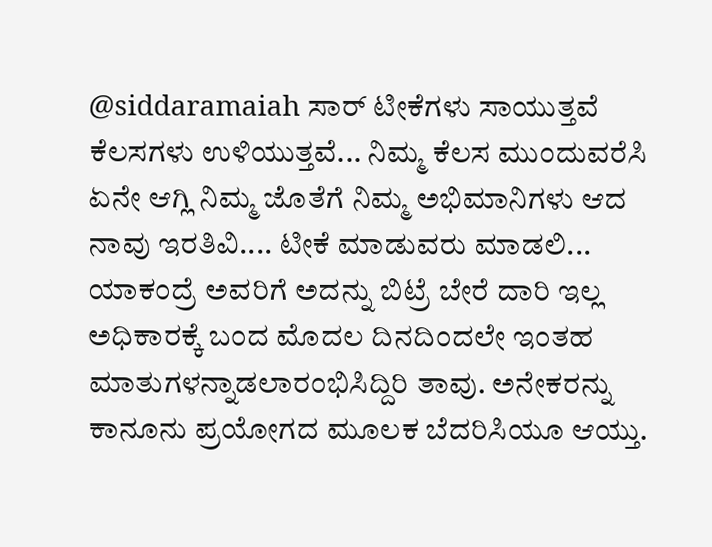@siddaramaiah ಸಾರ್ ಟೀಕೆಗಳು ಸಾಯುತ್ತವೆ ಕೆಲಸಗಳು ಉಳಿಯುತ್ತವೆ... ನಿಮ್ಮ ಕೆಲಸ ಮುಂದುವರೆಸಿ ಏನೇ ಆಗ್ಲಿ ನಿಮ್ಮ ಜೊತೆಗೆ ನಿಮ್ಮ ಅಭಿಮಾನಿಗಳು ಆದ ನಾವು ಇರತಿವಿ.... ಟೀಕೆ ಮಾಡುವರು ಮಾಡಲಿ... ಯಾಕಂದ್ರೆ ಅವರಿಗೆ ಅದನ್ನು ಬಿಟ್ರೆ ಬೇರೆ ದಾರಿ ಇಲ್ಲ
ಅಧಿಕಾರಕ್ಕೆ ಬಂದ ಮೊದಲ ದಿನದಿಂದಲೇ ಇಂತಹ ಮಾತುಗಳನ್ನಾಡಲಾರಂಭಿಸಿದ್ದಿರಿ ತಾವು. ಅನೇಕರನ್ನು ಕಾನೂನು ಪ್ರಯೋಗದ ಮೂಲಕ ಬೆದರಿಸಿಯೂ ಆಯ್ತು.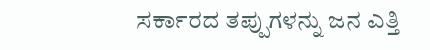ಸರ್ಕಾರದ ತಪ್ಪುಗಳನ್ನು ಜನ ಎತ್ತಿ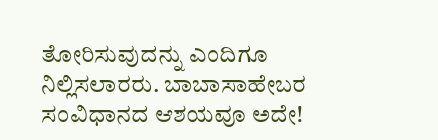ತೋರಿಸುವುದನ್ನು ಎಂದಿಗೂ ನಿಲ್ಲಿಸಲಾರರು. ಬಾಬಾಸಾಹೇಬರ ಸಂವಿಧಾನದ ಆಶಯವೂ ಅದೇ!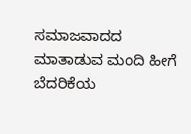ಸಮಾಜವಾದದ ಮಾತಾಡುವ ಮಂದಿ ಹೀಗೆ ಬೆದರಿಕೆಯ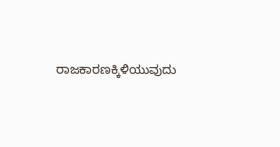ರಾಜಕಾರಣಕ್ಕಿಳಿಯುವುದು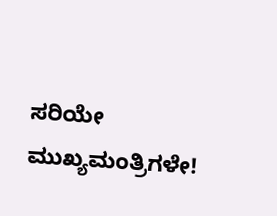ಸರಿಯೇ ಮುಖ್ಯಮಂತ್ರಿಗಳೇ!